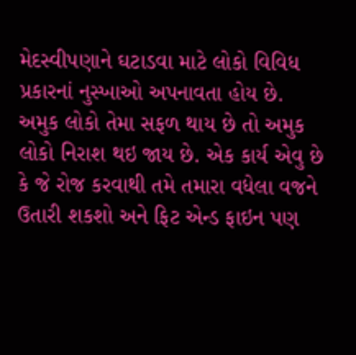મેદસ્વીપણાને ઘટાડવા માટે લોકો વિવિધ પ્રકારનાં નુસ્ખાઓ અપનાવતા હોય છે. અમુક લોકો તેમા સફળ થાય છે તો અમુક લોકો નિરાશ થઇ જાય છે. એક કાર્ય એવુ છે કે જે રોજ કરવાથી તમે તમારા વધેલા વજને ઉતારી શકશો અને ફિટ એન્ડ ફાઇન પણ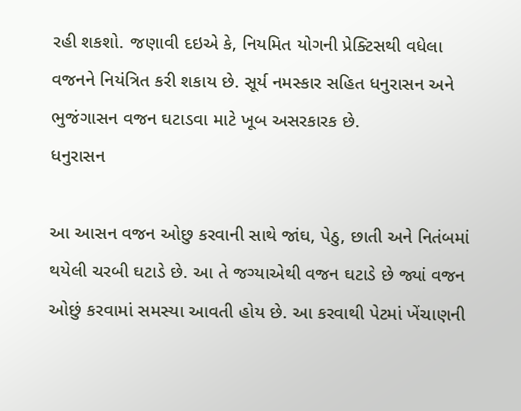રહી શકશો. જણાવી દઇએ કે, નિયમિત યોગની પ્રેક્ટિસથી વધેલા વજનને નિયંત્રિત કરી શકાય છે. સૂર્ય નમસ્કાર સહિત ધનુરાસન અને ભુજંગાસન વજન ઘટાડવા માટે ખૂબ અસરકારક છે.
ધનુરાસન

આ આસન વજન ઓછુ કરવાની સાથે જાંઘ, પેઠુ, છાતી અને નિતંબમાં થયેલી ચરબી ઘટાડે છે. આ તે જગ્યાએથી વજન ઘટાડે છે જ્યાં વજન ઓછું કરવામાં સમસ્યા આવતી હોય છે. આ કરવાથી પેટમાં ખેંચાણની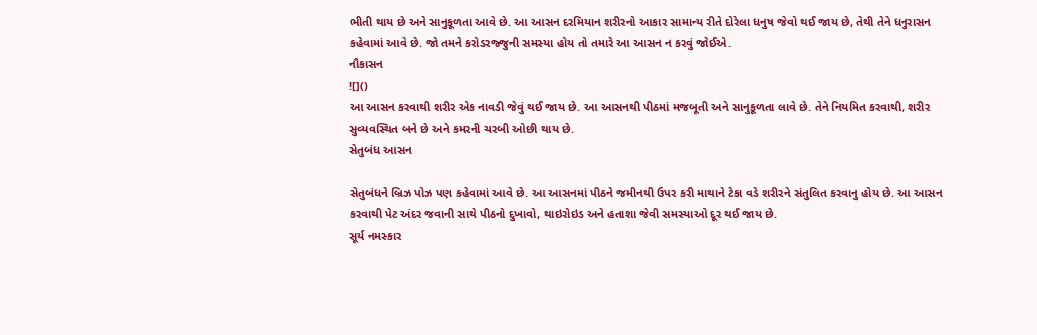ભીતી થાય છે અને સાનુકૂળતા આવે છે. આ આસન દરમિયાન શરીરનો આકાર સામાન્ય રીતે દોરેલા ધનુષ જેવો થઈ જાય છે, તેથી તેને ધનુરાસન કહેવામાં આવે છે. જો તમને કરોડરજ્જુની સમસ્યા હોય તો તમારે આ આસન ન કરવું જોઈએ.
નૌકાસન
![]()
આ આસન કરવાથી શરીર એક નાવડી જેવું થઈ જાય છે. આ આસનથી પીઠમાં મજબૂતી અને સાનુકૂળતા લાવે છે. તેને નિયમિત કરવાથી, શરીર સુવ્યવસ્થિત બને છે અને કમરની ચરબી ઓછી થાય છે.
સેતુબંધ આસન

સેતુબંધને બ્રિઝ પોઝ પણ કહેવામાં આવે છે. આ આસનમાં પીઠને જમીનથી ઉપર કરી માથાને ટેકા વડે શરીરને સંતુલિત કરવાનુ હોય છે. આ આસન કરવાથી પેટ અંદર જવાની સાથે પીઠનો દુખાવો, થાઇરોઇડ અને હતાશા જેવી સમસ્યાઓ દૂર થઈ જાય છે.
સૂર્ય નમસ્કાર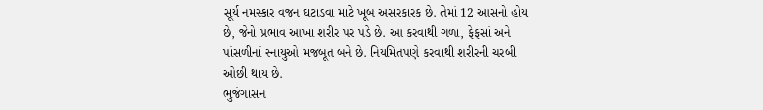સૂર્ય નમસ્કાર વજન ઘટાડવા માટે ખૂબ અસરકારક છે. તેમાં 12 આસનો હોય છે, જેનો પ્રભાવ આખા શરીર પર પડે છે. આ કરવાથી ગળા, ફેફસાં અને પાંસળીનાં સ્નાયુઓ મજબૂત બને છે. નિયમિતપણે કરવાથી શરીરની ચરબી ઓછી થાય છે.
ભુજંગાસન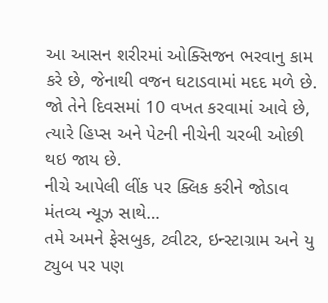આ આસન શરીરમાં ઓક્સિજન ભરવાનુ કામ કરે છે, જેનાથી વજન ઘટાડવામાં મદદ મળે છે. જો તેને દિવસમાં 10 વખત કરવામાં આવે છે, ત્યારે હિપ્સ અને પેટની નીચેની ચરબી ઓછી થઇ જાય છે.
નીચે આપેલી લીંક પર ક્લિક કરીને જોડાવ મંતવ્ય ન્યૂઝ સાથે…
તમે અમને ફેસબુક, ટ્વીટર, ઇન્સ્ટાગ્રામ અને યુ ટ્યુબ પર પણ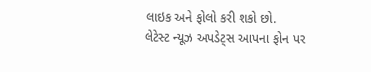લાઇક અને ફોલો કરી શકો છો.
લેટેસ્ટ ન્યૂઝ અપડેટ્સ આપના ફોન પર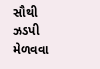સૌથી ઝડપી મેળવવા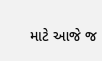માટે આજે જ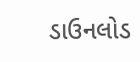ડાઉનલોડ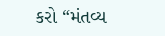કરો “મંતવ્ય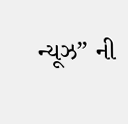ન્યૂઝ” ની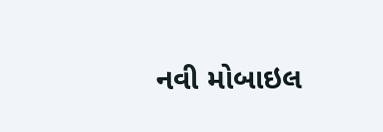નવી મોબાઇલ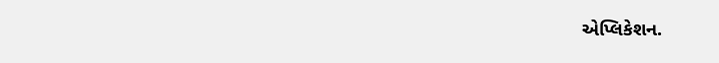એપ્લિકેશન.